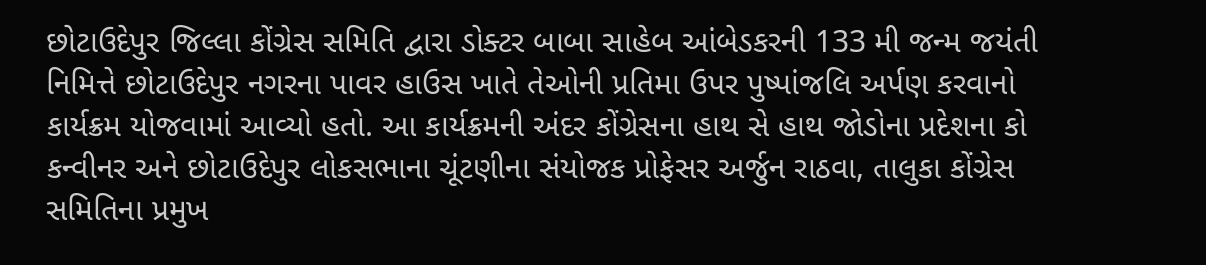છોટાઉદેપુર જિલ્લા કોંગ્રેસ સમિતિ દ્વારા ડોક્ટર બાબા સાહેબ આંબેડકરની 133 મી જન્મ જયંતી નિમિત્તે છોટાઉદેપુર નગરના પાવર હાઉસ ખાતે તેઓની પ્રતિમા ઉપર પુષ્પાંજલિ અર્પણ કરવાનો કાર્યક્રમ યોજવામાં આવ્યો હતો. આ કાર્યક્રમની અંદર કોંગ્રેસના હાથ સે હાથ જોડોના પ્રદેશના કો કન્વીનર અને છોટાઉદેપુર લોકસભાના ચૂંટણીના સંયોજક પ્રોફેસર અર્જુન રાઠવા, તાલુકા કોંગ્રેસ સમિતિના પ્રમુખ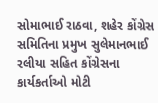સોમાભાઈ રાઠવા, શહેર કોંગ્રેસ સમિતિના પ્રમુખ સુલેમાનભાઈ રલીયા સહિત કોંગ્રેસના કાર્યકર્તાઓ મોટી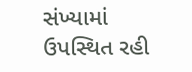સંખ્યામાં ઉપસ્થિત રહી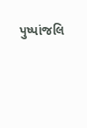પુષ્પાંજલિ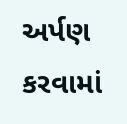અર્પણ કરવામાં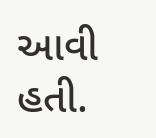આવી હતી.